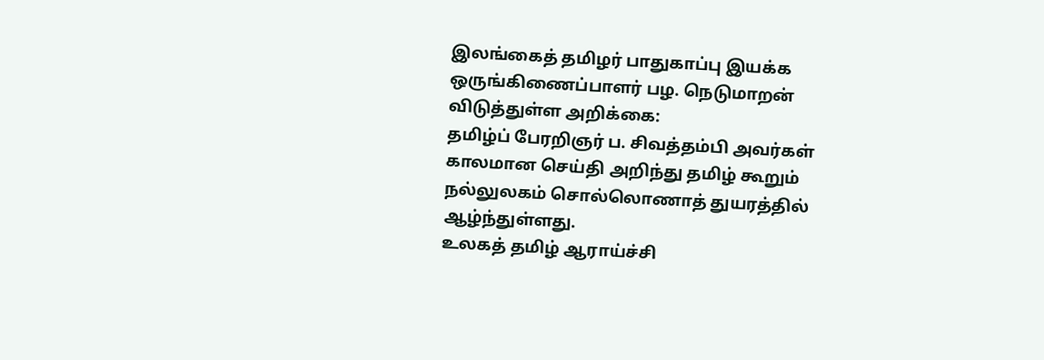இலங்கைத் தமிழர் பாதுகாப்பு இயக்க ஒருங்கிணைப்பாளர் பழ. நெடுமாறன் விடுத்துள்ள அறிக்கை:
தமிழ்ப் பேரறிஞர் ப. சிவத்தம்பி அவர்கள் காலமான செய்தி அறிந்து தமிழ் கூறும் நல்லுலகம் சொல்லொணாத் துயரத்தில் ஆழ்ந்துள்ளது.
உலகத் தமிழ் ஆராய்ச்சி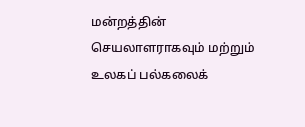மன்றத்தின் செயலாளராகவும் மற்றும் உலகப் பல்கலைக்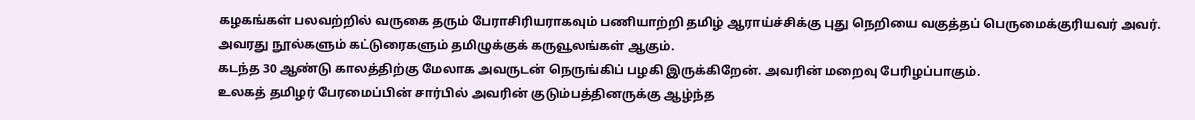கழகங்கள் பலவற்றில் வருகை தரும் பேராசிரியராகவும் பணியாற்றி தமிழ் ஆராய்ச்சிக்கு புது நெறியை வகுத்தப் பெருமைக்குரியவர் அவர்.
அவரது நூல்களும் கட்டுரைகளும் தமிழுக்குக் கருவூலங்கள் ஆகும்.
கடந்த 30 ஆண்டு காலத்திற்கு மேலாக அவருடன் நெருங்கிப் பழகி இருக்கிறேன். அவரின் மறைவு பேரிழப்பாகும்.
உலகத் தமிழர் பேரமைப்பின் சார்பில் அவரின் குடும்பத்தினருக்கு ஆழ்ந்த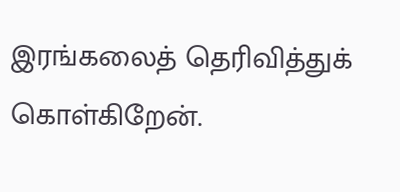இரங்கலைத் தெரிவித்துக் கொள்கிறேன்.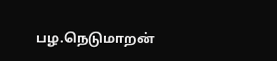பழ.நெடுமாறன்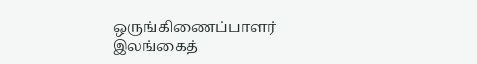ஒருங்கிணைப்பாளர்
இலங்கைத்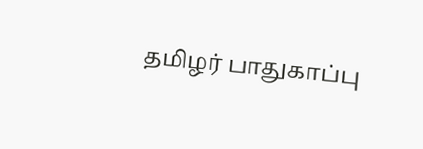தமிழர் பாதுகாப்பு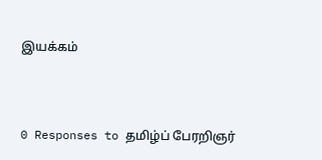இயக்கம்



0 Responses to தமிழ்ப் பேரறிஞர்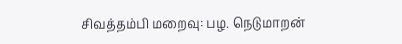சிவத்தம்பி மறைவு: பழ. நெடுமாறன்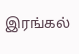இரங்கல்